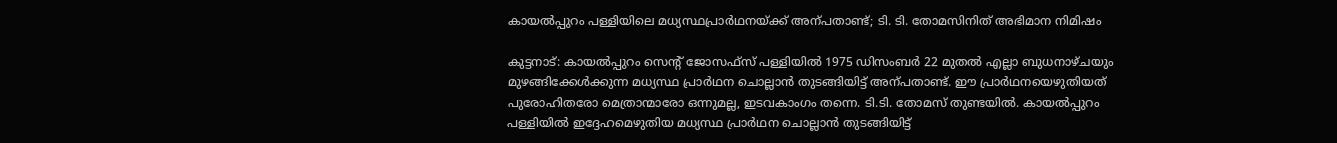കായൽപ്പുറം പള്ളിയിലെ മധ്യസ്ഥപ്രാർഥനയ്ക്ക് അന്പതാണ്ട്; ടി. ടി. തോമസിനിത് അഭിമാന നിമിഷം

കുട്ടനാട്: കായൽപ്പുറം സെന്‍റ് ജോസഫ്സ് പള്ളിയിൽ 1975 ഡിസംബർ 22 മുതൽ എല്ലാ ബുധനാഴ്ചയും മുഴങ്ങിക്കേൾക്കുന്ന മധ്യസ്ഥ പ്രാർഥന ചൊല്ലാൻ തുടങ്ങിയിട്ട് അന്പതാണ്ട്. ഈ പ്രാർഥനയെഴുതിയത് പുരോഹിതരോ മെത്രാന്മാരോ ഒന്നുമല്ല, ഇടവകാംഗം തന്നെ. ടി.ടി. തോമസ് തുണ്ടയിൽ. കായൽപ്പുറം പള്ളിയിൽ ഇദ്ദേഹമെഴുതിയ മധ്യസ്ഥ പ്രാർഥന ചൊല്ലാൻ തുടങ്ങിയിട്ട്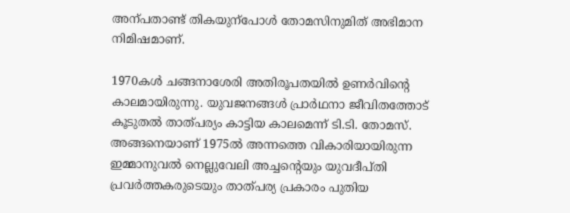അന്പതാണ്ട് തികയുന്പോൾ തോമസിനുമിത് അഭിമാന നിമിഷമാണ്.

1970കൾ ചങ്ങനാശേരി അതിരൂപതയിൽ ഉണർവിന്‍റെ കാലമായിരുന്നു. യുവജനങ്ങൾ പ്രാർഥനാ ജീവിതത്തോട് കൂടുതൽ താത്പര്യം കാട്ടിയ കാലമെന്ന് ടി.ടി. തോമസ്. അങ്ങനെയാണ് 1975ൽ അന്നത്തെ വികാരിയായിരുന്ന ഇമ്മാനുവൽ നെല്ലുവേലി അച്ചന്‍റെയും യുവദീപ്തി പ്രവർത്തകരുടെയും താത്പര്യ പ്രകാരം പുതിയ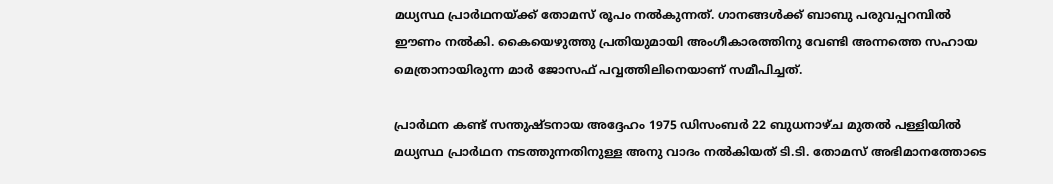മധ്യസ്ഥ പ്രാർഥനയ്ക്ക് തോമസ് രൂപം നൽകുന്നത്. ഗാനങ്ങൾക്ക് ബാബു പരുവപ്പറമ്പിൽ ഈണം നൽകി. കൈയെഴുത്തു പ്രതിയുമായി അംഗീകാരത്തിനു വേണ്ടി അന്നത്തെ സഹായ മെത്രാനായിരുന്ന മാർ ജോസഫ് പവ്വത്തിലിനെയാണ് സമീപിച്ചത്.

പ്രാർഥന കണ്ട് സന്തുഷ്ടനായ അദ്ദേഹം 1975 ഡിസംബർ 22 ബുധനാഴ്ച മുതൽ പള്ളിയിൽ മധ്യസ്ഥ പ്രാർഥന നടത്തുന്നതിനുള്ള അനു വാദം നൽകിയത് ടി.ടി. തോമസ് അഭിമാനത്തോടെ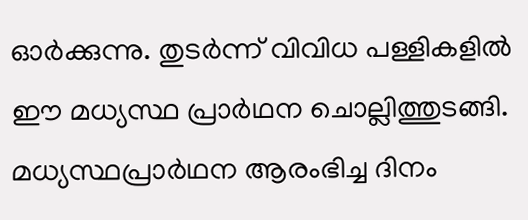ഓർക്കുന്നു. തുടർന്ന് വിവിധ പള്ളികളിൽ ഈ മധ്യസ്ഥ പ്രാർഥന ചൊല്ലിത്തുടങ്ങി. മധ്യസ്ഥപ്രാർഥന ആരംഭിച്ച ദിനം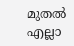മുതൽ എല്ലാ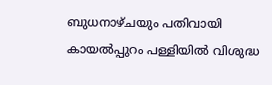ബുധനാഴ്ചയും പതിവായി കായൽപ്പുറം പള്ളിയിൽ വിശുദ്ധ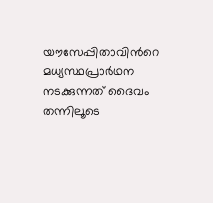യൗസേപ്പിതാവിന്‍റെ മധ്യസ്ഥപ്രാർഥന നടക്കുന്നത് ദൈവം തന്നിലൂടെ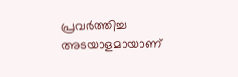പ്രവർത്തിച്ച അടയാളമായാണ്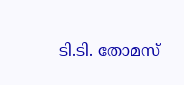ടി.ടി. തോമസ്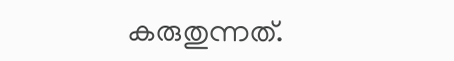കരുതുന്നത്.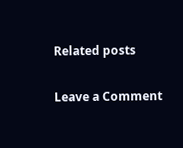Related posts

Leave a Comment